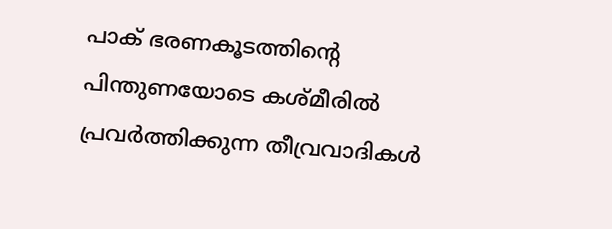പാക് ഭരണകൂടത്തിന്റെ പിന്തുണയോടെ കശ്മീരിൽ പ്രവർത്തിക്കുന്ന തീവ്രവാദികൾ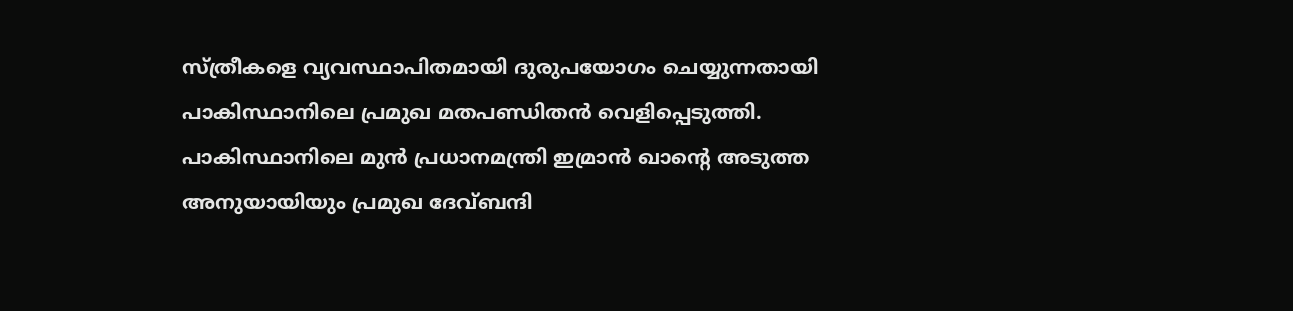സ്ത്രീകളെ വ്യവസ്ഥാപിതമായി ദുരുപയോഗം ചെയ്യുന്നതായി പാകിസ്ഥാനിലെ പ്രമുഖ മതപണ്ഡിതൻ വെളിപ്പെടുത്തി. പാകിസ്ഥാനിലെ മുൻ പ്രധാനമന്ത്രി ഇമ്രാൻ ഖാന്റെ അടുത്ത അനുയായിയും പ്രമുഖ ദേവ്ബന്ദി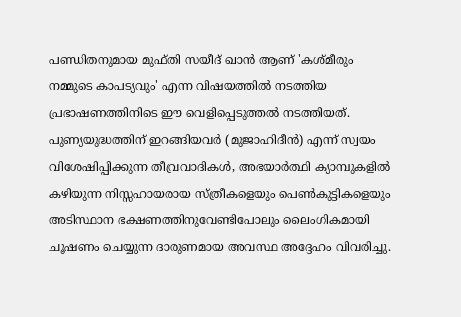പണ്ഡിതനുമായ മുഫ്തി സയീദ് ഖാൻ ആണ് 'കശ്മീരും നമ്മുടെ കാപട്യവും' എന്ന വിഷയത്തിൽ നടത്തിയ പ്രഭാഷണത്തിനിടെ ഈ വെളിപ്പെടുത്തൽ നടത്തിയത്.
പുണ്യയുദ്ധത്തിന് ഇറങ്ങിയവർ (മുജാഹിദീൻ) എന്ന് സ്വയം വിശേഷിപ്പിക്കുന്ന തീവ്രവാദികൾ, അഭയാർത്ഥി ക്യാമ്പുകളിൽ കഴിയുന്ന നിസ്സഹായരായ സ്ത്രീകളെയും പെൺകുട്ടികളെയും അടിസ്ഥാന ഭക്ഷണത്തിനുവേണ്ടിപോലും ലൈംഗികമായി ചൂഷണം ചെയ്യുന്ന ദാരുണമായ അവസ്ഥ അദ്ദേഹം വിവരിച്ചു.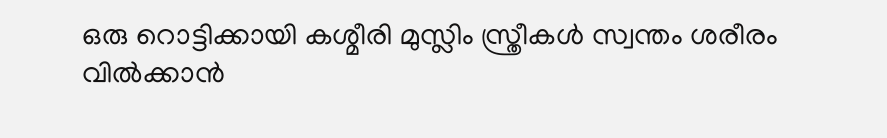ഒരു റൊട്ടിക്കായി കശ്മീരി മുസ്ലിം സ്ത്രീകൾ സ്വന്തം ശരീരം വിൽക്കാൻ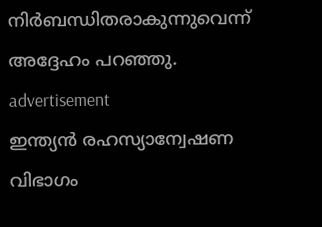നിർബന്ധിതരാകുന്നുവെന്ന് അദ്ദേഹം പറഞ്ഞു.
advertisement
ഇന്ത്യൻ രഹസ്യാന്വേഷണ വിഭാഗം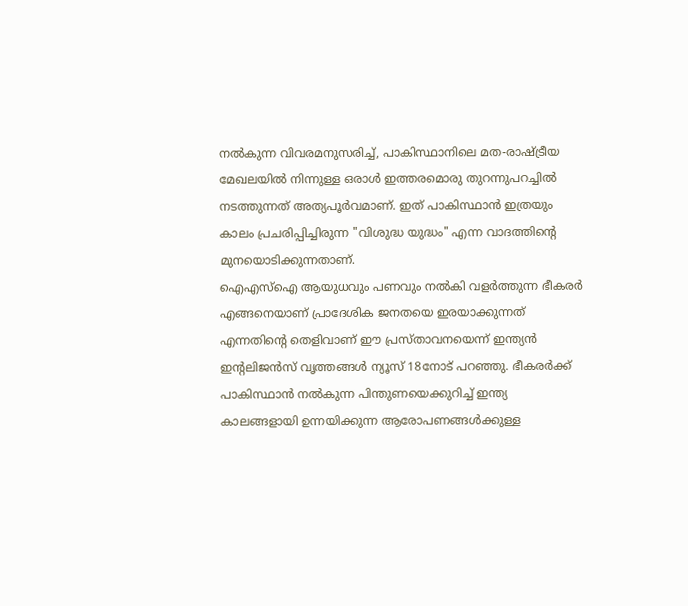നൽകുന്ന വിവരമനുസരിച്ച്, പാകിസ്ഥാനിലെ മത-രാഷ്ട്രീയ മേഖലയിൽ നിന്നുള്ള ഒരാൾ ഇത്തരമൊരു തുറന്നുപറച്ചിൽ നടത്തുന്നത് അത്യപൂർവമാണ്. ഇത് പാകിസ്ഥാൻ ഇത്രയും കാലം പ്രചരിപ്പിച്ചിരുന്ന "വിശുദ്ധ യുദ്ധം" എന്ന വാദത്തിന്റെ മുനയൊടിക്കുന്നതാണ്.
ഐഎസ്ഐ ആയുധവും പണവും നൽകി വളർത്തുന്ന ഭീകരർ എങ്ങനെയാണ് പ്രാദേശിക ജനതയെ ഇരയാക്കുന്നത് എന്നതിന്റെ തെളിവാണ് ഈ പ്രസ്താവനയെന്ന് ഇന്ത്യൻ ഇന്റലിജൻസ് വൃത്തങ്ങൾ ന്യൂസ് 18നോട് പറഞ്ഞു. ഭീകരർക്ക് പാകിസ്ഥാൻ നൽകുന്ന പിന്തുണയെക്കുറിച്ച് ഇന്ത്യ കാലങ്ങളായി ഉന്നയിക്കുന്ന ആരോപണങ്ങൾക്കുള്ള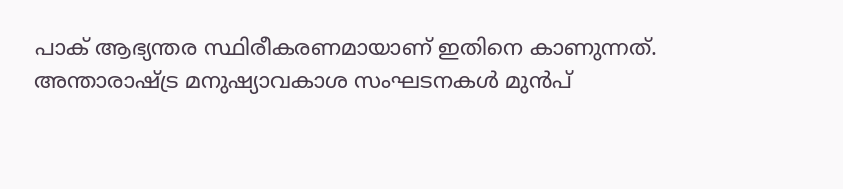പാക് ആഭ്യന്തര സ്ഥിരീകരണമായാണ് ഇതിനെ കാണുന്നത്.
അന്താരാഷ്ട്ര മനുഷ്യാവകാശ സംഘടനകൾ മുൻപ്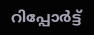റിപ്പോർട്ട്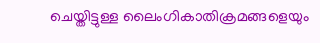ചെയ്തിട്ടുള്ള ലൈംഗികാതിക്രമങ്ങളെയും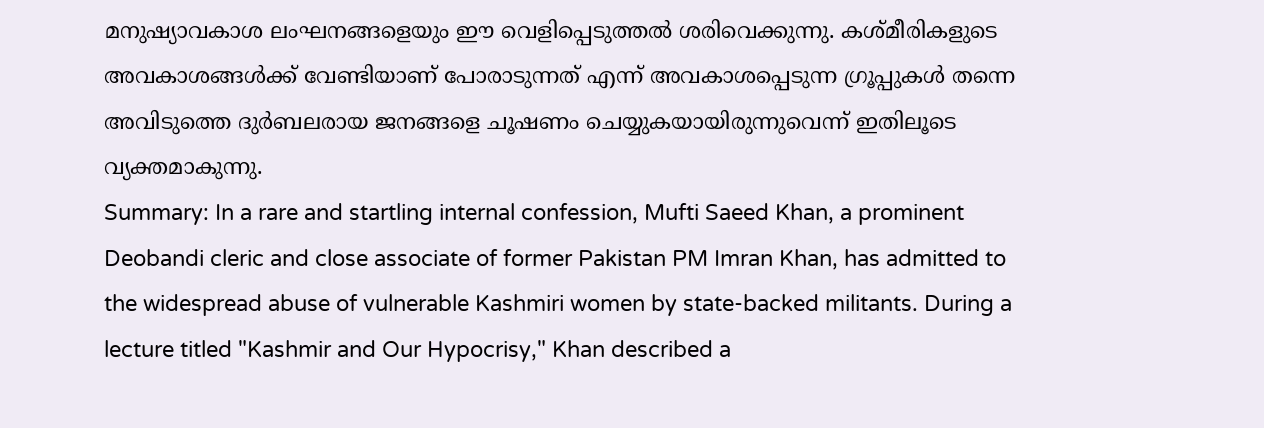മനുഷ്യാവകാശ ലംഘനങ്ങളെയും ഈ വെളിപ്പെടുത്തൽ ശരിവെക്കുന്നു. കശ്മീരികളുടെ അവകാശങ്ങൾക്ക് വേണ്ടിയാണ് പോരാടുന്നത് എന്ന് അവകാശപ്പെടുന്ന ഗ്രൂപ്പുകൾ തന്നെ അവിടുത്തെ ദുർബലരായ ജനങ്ങളെ ചൂഷണം ചെയ്യുകയായിരുന്നുവെന്ന് ഇതിലൂടെ വ്യക്തമാകുന്നു.
Summary: In a rare and startling internal confession, Mufti Saeed Khan, a prominent Deobandi cleric and close associate of former Pakistan PM Imran Khan, has admitted to the widespread abuse of vulnerable Kashmiri women by state-backed militants. During a lecture titled "Kashmir and Our Hypocrisy," Khan described a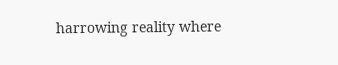harrowing reality where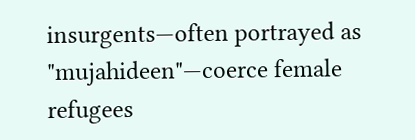insurgents—often portrayed as "mujahideen"—coerce female refugees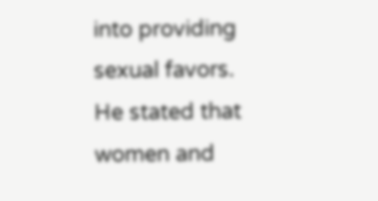into providing sexual favors. He stated that women and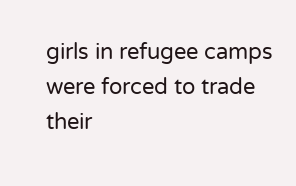girls in refugee camps were forced to trade their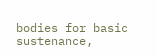bodies for basic sustenance,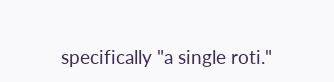specifically "a single roti."